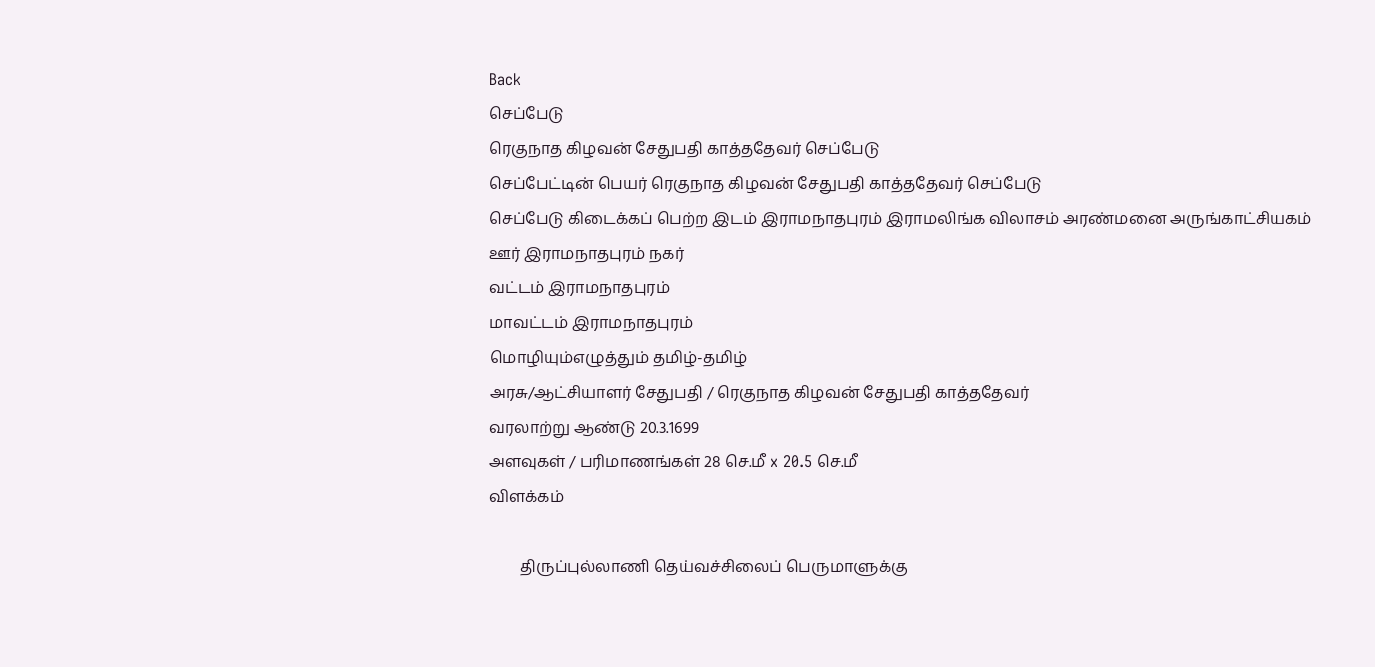Back
செப்பேடு
ரெகுநாத கிழவன் சேதுபதி காத்ததேவர் செப்பேடு
செப்பேட்டின் பெயர் ரெகுநாத கிழவன் சேதுபதி காத்ததேவர் செப்பேடு
செப்பேடு கிடைக்கப் பெற்ற இடம் இராமநாதபுரம் இராமலிங்க விலாசம் அரண்மனை அருங்காட்சியகம்
ஊர் இராமநாதபுரம் நகர்
வட்டம் இராமநாதபுரம்
மாவட்டம் இராமநாதபுரம்
மொழியும்எழுத்தும் தமிழ்-தமிழ்
அரசு/ஆட்சியாளர் சேதுபதி / ரெகுநாத கிழவன் சேதுபதி காத்ததேவர்
வரலாற்று ஆண்டு 20.3.1699
அளவுகள் / பரிமாணங்கள் 28 செ.மீ x 20.5 செ.மீ
விளக்கம்

        திருப்புல்லாணி தெய்வச்சிலைப் பெருமாளுக்கு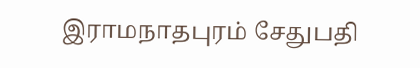இராமநாதபுரம் சேதுபதி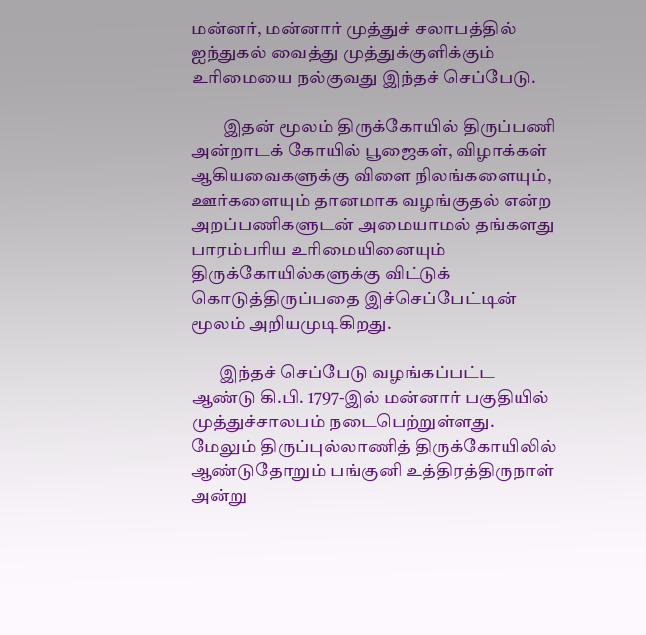மன்னர், மன்னார் முத்துச் சலாபத்தில் ஐந்துகல் வைத்து முத்துக்குளிக்கும் உரிமையை நல்குவது இந்தச் செப்பேடு.

         இதன் மூலம் திருக்கோயில் திருப்பணி அன்றாடக் கோயில் பூஜைகள், விழாக்கள் ஆகியவைகளுக்கு விளை நிலங்களையும், ஊர்களையும் தானமாக வழங்குதல் என்ற அறப்பணிகளுடன் அமையாமல் தங்களது பாரம்பரிய உரிமையினையும் திருக்கோயில்களுக்கு விட்டுக் கொடுத்திருப்பதை இச்செப்பேட்டின் மூலம் அறியமுடிகிறது.

        இந்தச் செப்பேடு வழங்கப்பட்ட ஆண்டு கி.பி. 1797-இல் மன்னார் பகுதியில் முத்துச்சாலபம் நடைபெற்றுள்ளது. மேலும் திருப்புல்லாணித் திருக்கோயிலில் ஆண்டுதோறும் பங்குனி உத்திரத்திருநாள் அன்று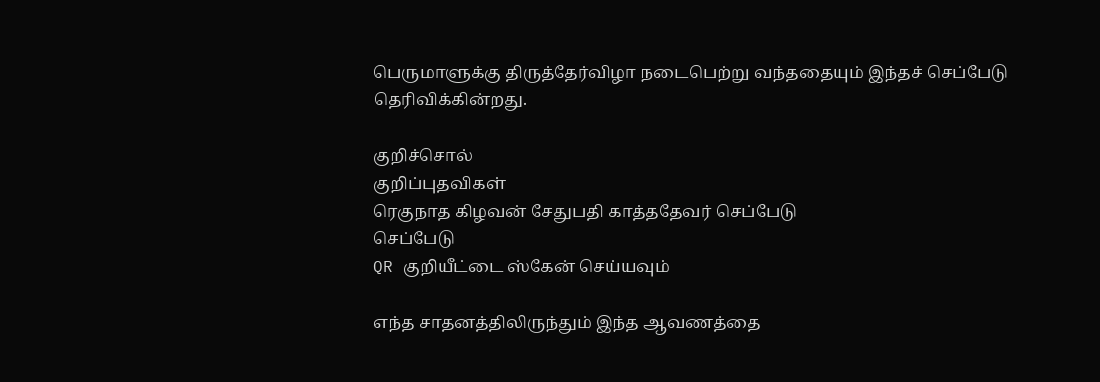பெருமாளுக்கு திருத்தேர்விழா நடைபெற்று வந்ததையும் இந்தச் செப்பேடு தெரிவிக்கின்றது.

குறிச்சொல்
குறிப்புதவிகள்
ரெகுநாத கிழவன் சேதுபதி காத்ததேவர் செப்பேடு
செப்பேடு
QR குறியீட்டை ஸ்கேன் செய்யவும்

எந்த சாதனத்திலிருந்தும் இந்த ஆவணத்தை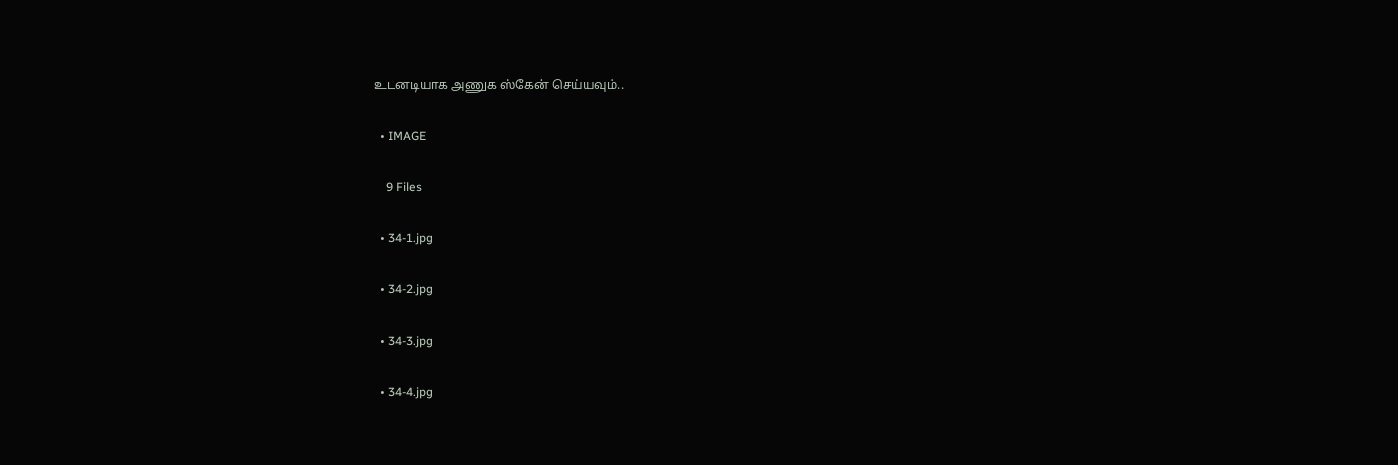உடனடியாக அணுக ஸ்கேன் செய்யவும்..

  • IMAGE

    9 Files

  • 34-1.jpg

  • 34-2.jpg

  • 34-3.jpg

  • 34-4.jpg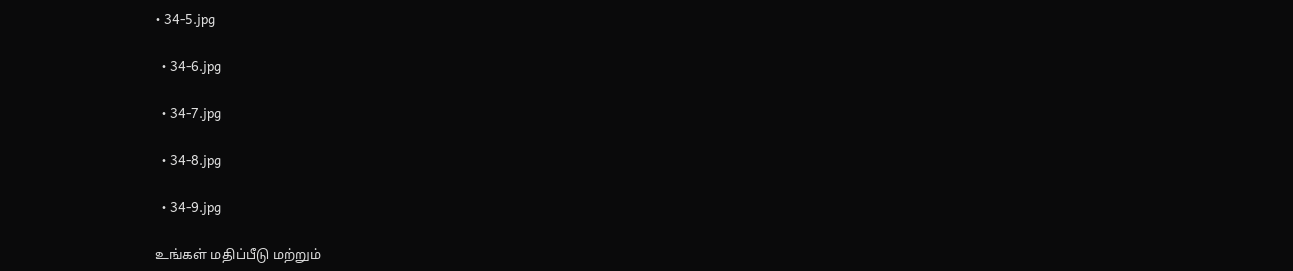• 34-5.jpg

  • 34-6.jpg

  • 34-7.jpg

  • 34-8.jpg

  • 34-9.jpg

உங்கள் மதிப்பீடு மற்றும்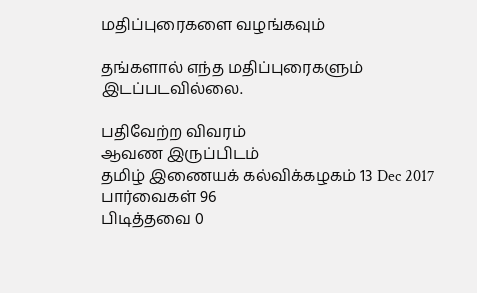மதிப்புரைகளை வழங்கவும்

தங்களால் எந்த மதிப்புரைகளும் இடப்படவில்லை.

பதிவேற்ற விவரம்
ஆவண இருப்பிடம்
தமிழ் இணையக் கல்விக்கழகம் 13 Dec 2017
பார்வைகள் 96
பிடித்தவை 0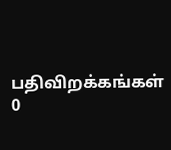பதிவிறக்கங்கள் 0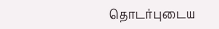தொடர்புடைய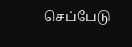செப்பேடு